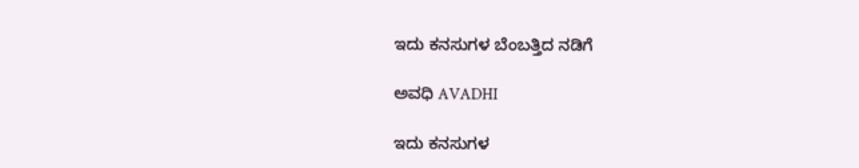ಇದು ಕನಸುಗಳ ಬೆಂಬತ್ತಿದ ನಡಿಗೆ‍

ಅವಧಿ AVADHI

ಇದು ಕನಸುಗಳ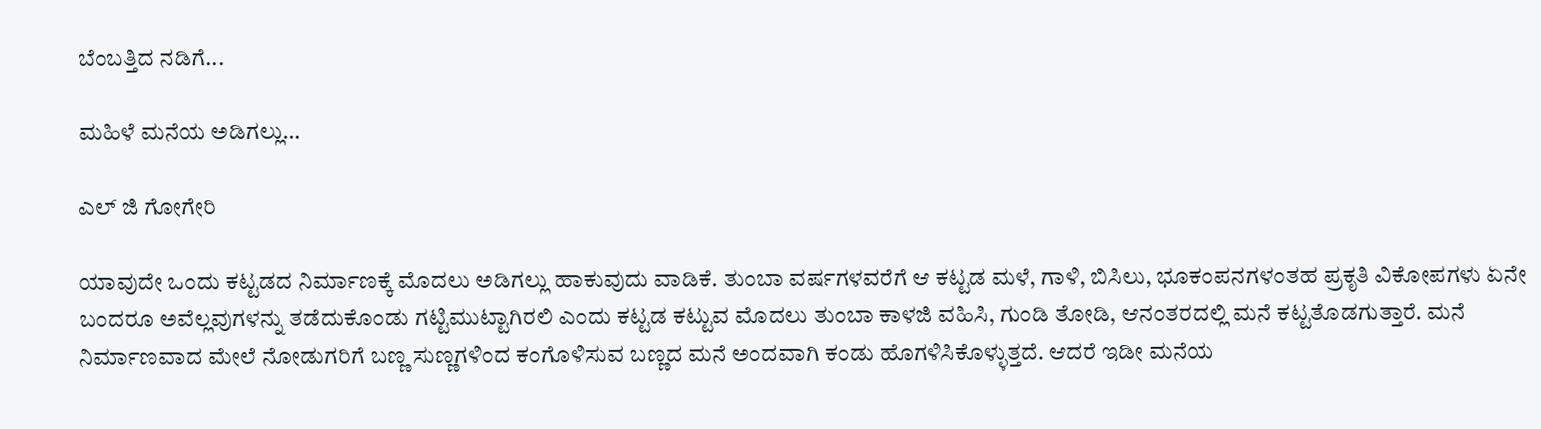ಬೆಂಬತ್ತಿದ ನಡಿಗೆ...

ಮಹಿಳೆ ಮನೆಯ ಅಡಿಗಲ್ಲು…

ಎಲ್ ಜಿ ಗೋಗೇರಿ

ಯಾವುದೇ ಒಂದು ಕಟ್ಟಡದ ನಿರ್ಮಾಣಕ್ಕೆ ಮೊದಲು ಅಡಿಗಲ್ಲು ಹಾಕುವುದು ವಾಡಿಕೆ. ತುಂಬಾ ವರ್ಷಗಳವರೆಗೆ ಆ ಕಟ್ಟಡ ಮಳೆ, ಗಾಳಿ, ಬಿಸಿಲು, ಭೂಕಂಪನಗಳಂತಹ ಪ್ರಕೃತಿ ವಿಕೋಪಗಳು ಏನೇ ಬಂದರೂ ಅವೆಲ್ಲವುಗಳನ್ನು ತಡೆದುಕೊಂಡು ಗಟ್ಟಿಮುಟ್ಟಾಗಿರಲಿ ಎಂದು ಕಟ್ಟಡ ಕಟ್ಟುವ ಮೊದಲು ತುಂಬಾ ಕಾಳಜಿ ವಹಿಸಿ, ಗುಂಡಿ ತೋಡಿ, ಆನಂತರದಲ್ಲಿ ಮನೆ ಕಟ್ಟತೊಡಗುತ್ತಾರೆ. ಮನೆ ನಿರ್ಮಾಣವಾದ ಮೇಲೆ ನೋಡುಗರಿಗೆ ಬಣ್ಣ ಸುಣ್ಣಗಳಿಂದ ಕಂಗೊಳಿಸುವ ಬಣ್ಣದ ಮನೆ ಅಂದವಾಗಿ ಕಂಡು ಹೊಗಳಿಸಿಕೊಳ್ಳುತ್ತದೆ. ಆದರೆ ಇಡೀ ಮನೆಯ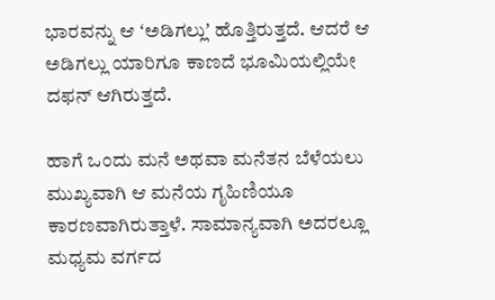ಭಾರವನ್ನು ಆ ʻಅಡಿಗಲ್ಲುʼ ಹೊತ್ತಿರುತ್ತದೆ. ಆದರೆ ಆ ಅಡಿಗಲ್ಲು ಯಾರಿಗೂ ಕಾಣದೆ ಭೂಮಿಯಲ್ಲಿಯೇ ದಫನ್‌ ಆಗಿರುತ್ತದೆ.

ಹಾಗೆ ಒಂದು ಮನೆ ಅಥವಾ ಮನೆತನ ಬೆಳೆಯಲು ಮುಖ್ಯವಾಗಿ ಆ ಮನೆಯ ಗೃಹಿಣಿಯೂ ಕಾರಣವಾಗಿರುತ್ತಾಳೆ. ಸಾಮಾನ್ಯವಾಗಿ ಅದರಲ್ಲೂ ಮಧ್ಯಮ ವರ್ಗದ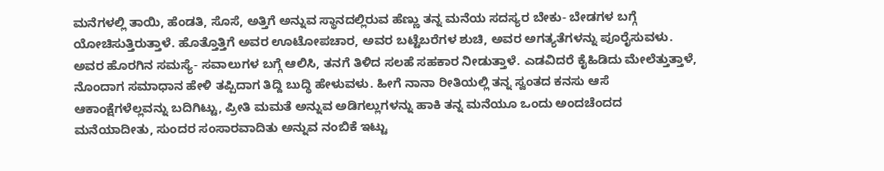ಮನೆಗಳಲ್ಲಿ ತಾಯಿ, ಹೆಂಡತಿ, ಸೊಸೆ, ಅತ್ತಿಗೆ ಅನ್ನುವ ಸ್ಥಾನದಲ್ಲಿರುವ ಹೆಣ್ಣು ತನ್ನ ಮನೆಯ ಸದಸ್ಯರ ಬೇಕು- ಬೇಡಗಳ ಬಗ್ಗೆ ಯೋಚಿಸುತ್ತಿರುತ್ತಾಳೆ. ಹೊತ್ತೊತ್ತಿಗೆ ಅವರ ಊಟೋಪಚಾರ, ಅವರ ಬಟ್ಟೆಬರೆಗಳ ಶುಚಿ, ಅವರ ಅಗತ್ಯತೆಗಳನ್ನು ಪೂರೈಸುವಳು. ಅವರ ಹೊರಗಿನ ಸಮಸ್ಯೆ- ಸವಾಲುಗಳ ಬಗ್ಗೆ ಆಲಿಸಿ, ತನಗೆ ತಿಳಿದ ಸಲಹೆ ಸಹಕಾರ ನೀಡುತ್ತಾಳೆ. ಎಡವಿದರೆ ಕೈಹಿಡಿದು ಮೇಲೆತ್ತುತ್ತಾಳೆ, ನೊಂದಾಗ ಸಮಾಧಾನ ಹೇಳಿ ತಪ್ಪಿದಾಗ ತಿದ್ದಿ ಬುದ್ಧಿ ಹೇಳುವಳು. ಹೀಗೆ ನಾನಾ ರೀತಿಯಲ್ಲಿ ತನ್ನ ಸ್ವಂತದ ಕನಸು ಆಸೆ ಆಕಾಂಕ್ಷೆಗಳೆಲ್ಲವನ್ನು ಬದಿಗಿಟ್ಟು, ಪ್ರೀತಿ ಮಮತೆ ಅನ್ನುವ ಅಡಿಗಲ್ಲುಗಳನ್ನು ಹಾಕಿ ತನ್ನ ಮನೆಯೂ ಒಂದು ಅಂದಚೆಂದದ ಮನೆಯಾದೀತು, ಸುಂದರ ಸಂಸಾರವಾದಿತು ಅನ್ನುವ ನಂಬಿಕೆ ಇಟ್ಟು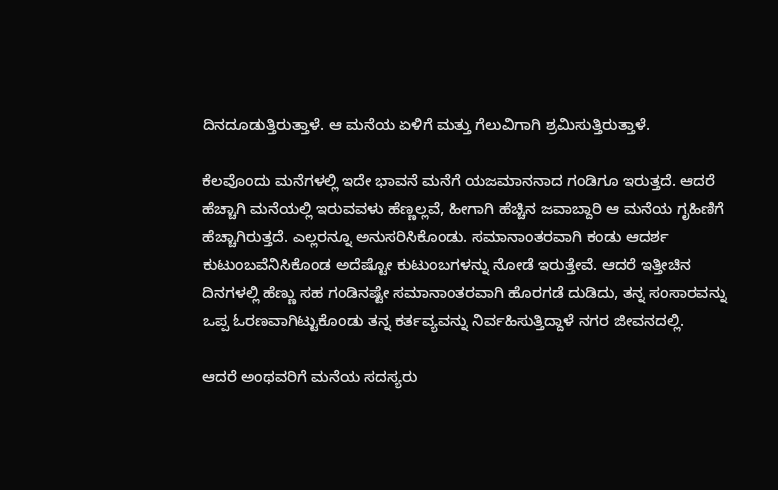ದಿನದೂಡುತ್ತಿರುತ್ತಾಳೆ. ಆ ಮನೆಯ ಏಳಿಗೆ ಮತ್ತು ಗೆಲುವಿಗಾಗಿ ಶ್ರಮಿಸುತ್ತಿರುತ್ತಾಳೆ.

ಕೆಲವೊಂದು ಮನೆಗಳಲ್ಲಿ ಇದೇ ಭಾವನೆ ಮನೆಗೆ ಯಜಮಾನನಾದ ಗಂಡಿಗೂ ಇರುತ್ತದೆ. ಆದರೆ ಹೆಚ್ಚಾಗಿ ಮನೆಯಲ್ಲಿ ಇರುವವಳು ಹೆಣ್ಣಲ್ಲವೆ, ಹೀಗಾಗಿ ಹೆಚ್ಚಿನ ಜವಾಬ್ದಾರಿ ಆ ಮನೆಯ ಗೃಹಿಣಿಗೆ ಹೆಚ್ಚಾಗಿರುತ್ತದೆ. ಎಲ್ಲರನ್ನೂ ಅನುಸರಿಸಿಕೊಂಡು. ಸಮಾನಾಂತರವಾಗಿ ಕಂಡು ಆದರ್ಶ ಕುಟುಂಬವೆನಿಸಿಕೊಂಡ ಅದೆಷ್ಟೋ ಕುಟುಂಬಗಳನ್ನು ನೋಡೆ ಇರುತ್ತೇವೆ. ಆದರೆ ಇತ್ತೀಚಿನ ದಿನಗಳಲ್ಲಿ ಹೆಣ್ಣು ಸಹ ಗಂಡಿನಷ್ಟೇ ಸಮಾನಾಂತರವಾಗಿ ಹೊರಗಡೆ ದುಡಿದು, ತನ್ನ ಸಂಸಾರವನ್ನು ಒಪ್ಪ ಓರಣವಾಗಿಟ್ಟುಕೊಂಡು ತನ್ನ ಕರ್ತವ್ಯವನ್ನು ನಿರ್ವಹಿಸುತ್ತಿದ್ದಾಳೆ ನಗರ ಜೀವನದಲ್ಲಿ.

ಆದರೆ ಅಂಥವರಿಗೆ ಮನೆಯ ಸದಸ್ಯರು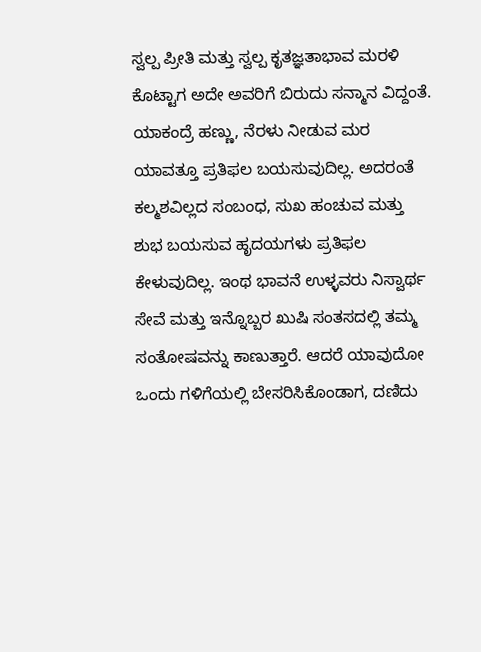ಸ್ವಲ್ಪ ಪ್ರೀತಿ ಮತ್ತು ಸ್ವಲ್ಪ ಕೃತಜ್ಞತಾಭಾವ ಮರಳಿ ಕೊಟ್ಟಾಗ ಅದೇ ಅವರಿಗೆ ಬಿರುದು ಸನ್ಮಾನ ವಿದ್ದಂತೆ. ಯಾಕಂದ್ರೆ ಹಣ್ಣು, ನೆರಳು ನೀಡುವ ಮರ ಯಾವತ್ತೂ ಪ್ರತಿಫಲ ಬಯಸುವುದಿಲ್ಲ. ಅದರಂತೆ ಕಲ್ಮಶವಿಲ್ಲದ ಸಂಬಂಧ, ಸುಖ ಹಂಚುವ ಮತ್ತು ಶುಭ ಬಯಸುವ ಹೃದಯಗಳು ಪ್ರತಿಫಲ ಕೇಳುವುದಿಲ್ಲ. ಇಂಥ ಭಾವನೆ ಉಳ್ಳವರು ನಿಸ್ವಾರ್ಥ ಸೇವೆ ಮತ್ತು ಇನ್ನೊಬ್ಬರ ಖುಷಿ ಸಂತಸದಲ್ಲಿ ತಮ್ಮ ಸಂತೋಷವನ್ನು ಕಾಣುತ್ತಾರೆ. ಆದರೆ ಯಾವುದೋ ಒಂದು ಗಳಿಗೆಯಲ್ಲಿ ಬೇಸರಿಸಿಕೊಂಡಾಗ, ದಣಿದು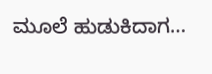ಮೂಲೆ ಹುಡುಕಿದಾಗ…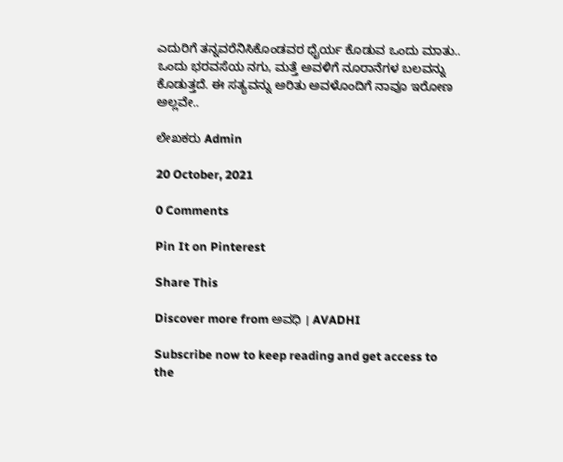ಎದುರಿಗೆ ತನ್ನವರೆನಿಸಿಕೊಂಡವರ ಧೈರ್ಯ ಕೊಡುವ ಒಂದು ಮಾತು.. ಒಂದು ಭರವಸೆಯ ನಗು, ಮತ್ತೆ ಅವಳಿಗೆ ನೂರಾನೆಗಳ ಬಲವನ್ನು ಕೊಡುತ್ತದೆ. ಈ ಸತ್ಯವನ್ನು ಅರಿತು ಅವಳೊಂದಿಗೆ ನಾವೂ ಇರೋಣ ಅಲ್ಲವೇ..

ಲೇಖಕರು Admin

20 October, 2021

0 Comments

Pin It on Pinterest

Share This

Discover more from ಅವಧಿ । AVADHI

Subscribe now to keep reading and get access to the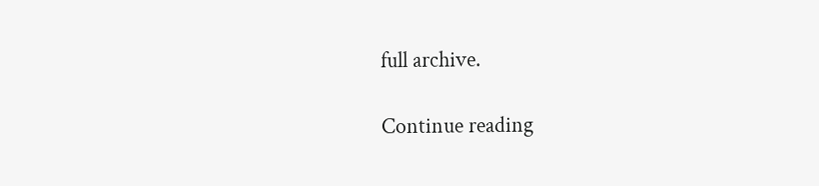full archive.

Continue reading